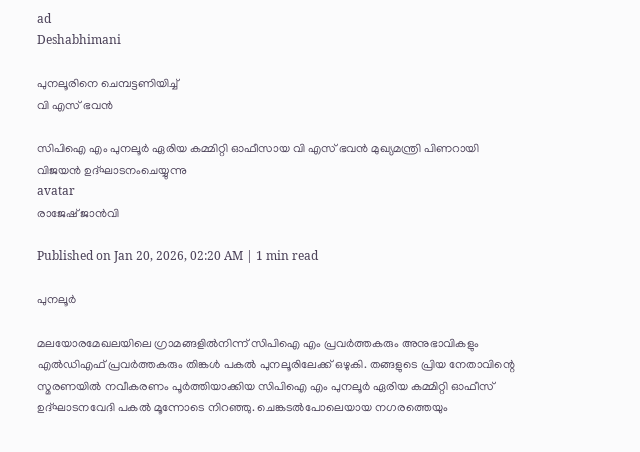ad
Deshabhimani

പുനലൂരിനെ ചെമ്പട്ടണിയിച്ച്
വി എസ് ഭവൻ

സിപിഐ എം പുനലൂർ ഏരിയ കമ്മിറ്റി ഓഫീസായ വി എസ് ഭവൻ മുഖ്യമന്ത്രി പിണറായി വിജയന്‍ ഉദ്ഘാടനംചെയ്യുന്നു
avatar
രാജേഷ് ജാൻവി

Published on Jan 20, 2026, 02:20 AM | 1 min read

പുനലൂർ

മലയോരമേഖലയിലെ ഗ്രാമങ്ങളിൽനിന്ന്‌ സിപിഐ എം പ്രവർത്തകരും അനുഭാവികളും എൽഡിഎഫ് പ്രവർത്തകരും തിങ്കൾ പകൽ പുനലൂരിലേക്ക്‌ ഒഴുകി. തങ്ങളുടെ പ്രിയ നേതാവിന്റെ സ്മരണയിൽ നവീകരണം പൂർത്തിയാക്കിയ സിപിഐ എം പുനലൂർ ഏരിയ കമ്മിറ്റി ഓഫീസ്‌ ഉദ്ഘാടനവേദി പകൽ മൂന്നോടെ നിറഞ്ഞു. ചെങ്കടൽപോലെയായ നഗരത്തെയും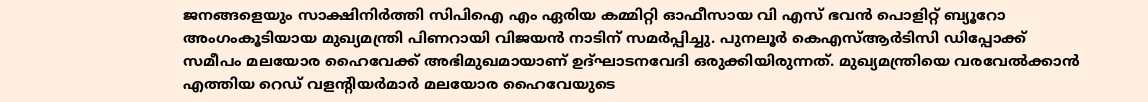ജനങ്ങളെയും സാക്ഷിനിർത്തി സിപിഐ എം ഏരിയ കമ്മിറ്റി ഓഫീസായ വി എസ്‌ ഭവൻ പൊളിറ്റ്‌ ബ്യൂറോ അംഗംകൂടിയായ മുഖ്യമന്ത്രി പിണറായി വിജയൻ നാടിന്‌ സമർപ്പിച്ചു. പുനലൂർ കെഎസ്ആർടിസി ഡിപ്പോക്ക്‌ സമീപം മലയോര ഹൈവേക്ക്‌ അഭിമുഖമായാണ്‌ ഉദ്ഘാടനവേദി ഒരുക്കിയിരുന്നത്‌. മുഖ്യമന്ത്രിയെ വരവേൽക്കാൻ എത്തിയ റെഡ് വളന്റിയർമാർ മലയോര ഹൈവേയുടെ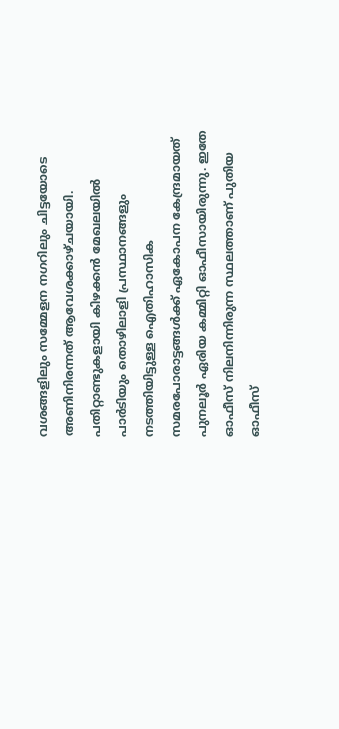വശങ്ങളിലും സമ്മേളന നഗറിലും ചിട്ടയോടെ അണിനിരന്നത് ആവേശക്കാഴ്ചയായി. പതിറ്റാണ്ടുകളായി കിഴക്കൻ മേഖലയിൽ പാർടിയും തൊഴിലാളി പ്രസ്ഥാനങ്ങളും നടത്തിയിട്ടുള്ള ഐതിഹാസിക സമരപോരാട്ടങ്ങൾക്ക് ഏകോപന കേന്ദ്രമായത്‌ പുനലൂർ ഏരിയ കമ്മിറ്റി ഓഫീസായിരുന്നു. ഇതേ ഓഫീസ് നിലനിന്നിരുന്ന സ്ഥലത്താണ്‌ പുതിയ ഓഫീസ്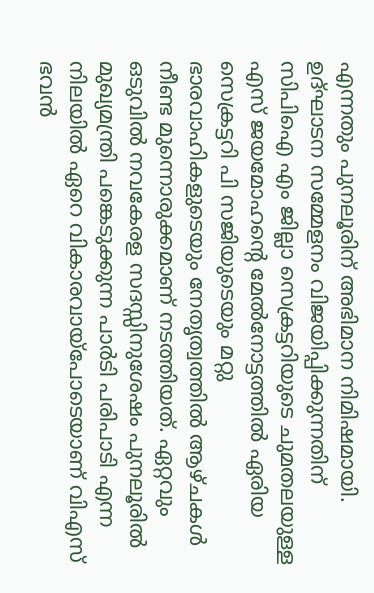എന്നതും പുനലൂരിന്‌ അഭിമാന നിമിഷമായി. ഉദ്ഘാടന സമ്മേളനം വിജയിപ്പിക്കുന്നതിന് സിപിഐ എം ജില്ലാ സെക്രട്ടറിയുടെ ചുമതലയുള്ള എസ് ജയമോഹന്റെ മേൽനോട്ടത്തിൽ ഏരിയ സെക്രട്ടറി പി സജിയുടെയും മറ്റു ഭാരവാഹികളുടെയും നേതൃത്വത്തിൽ ആഴ്ചകൾ നീണ്ട മുന്നൊരുക്കമാണ് നടത്തിയത്. ഏറ്റവും ഒടുവിൽ നവകേരള സദസ്സിനുശേഷം പുനലൂരിൽ മുഖ്യമന്ത്രി പങ്കെടുക്കുന്ന പാർടി പരിപാടി എന്ന നിലയിൽ ഏറെ വികാരവായ്‌പോടെയാണ് വിഎസ് ഭവൻ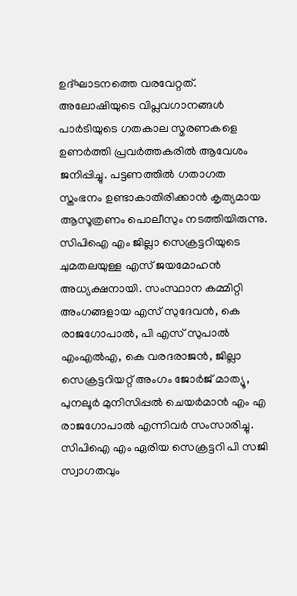ഉദ്ഘാടനത്തെ വരവേറ്റത്. അലോഷിയുടെ വിപ്ലവഗാനങ്ങൾ പാർടിയുടെ ഗതകാല സ്മരണകളെ ഉണർത്തി പ്രവർത്തകരിൽ ആവേശം ജനിപ്പിച്ചു. പട്ടണത്തിൽ ഗതാഗത സ്തംഭനം ഉണ്ടാകാതിരിക്കാൻ കൃത്യമായ ആസൂത്രണം പൊലീസും നടത്തിയിരുന്നു. സിപിഐ എം ജില്ലാ സെക്രട്ടറിയുടെ ചുമതലയുള്ള എസ് ജയമോഹൻ അധ്യക്ഷനായി. സംസ്ഥാന കമ്മിറ്റി അംഗങ്ങളായ എസ് സുദേവൻ, കെ രാജഗോപാൽ, പി എസ് സുപാൽ എംഎൽഎ, കെ വരദരാജൻ, ജില്ലാ സെക്രട്ടറിയറ്റ് അംഗം ജോർജ് മാത്യൂ, പുനലൂർ മുനിസിപ്പൽ ചെയർമാൻ എം എ രാജഗോപാൽ എന്നിവർ സംസാരിച്ചു. സിപിഐ എം ഏരിയ സെക്രട്ടറി പി സജി സ്വാഗതവും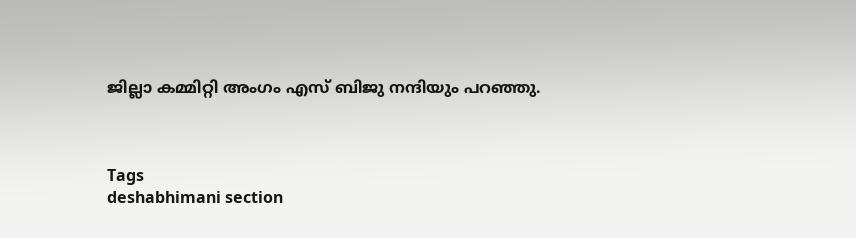ജില്ലാ കമ്മിറ്റി അംഗം എസ് ബിജു നന്ദിയും പറഞ്ഞു.



Tags
deshabhimani section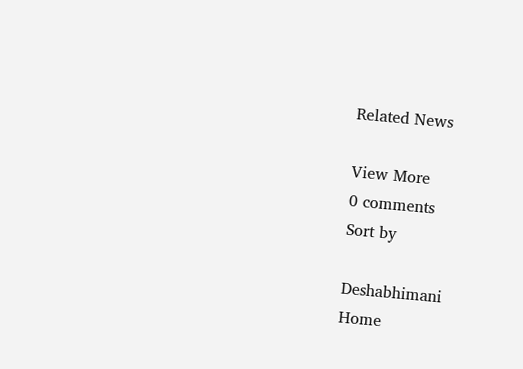Related News

View More
0 comments
Sort by

Deshabhimani
Home